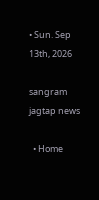• Sun. Sep 13th, 2026

sangram jagtap news

  • Home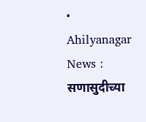• Ahilyanagar News : सणासुदीच्या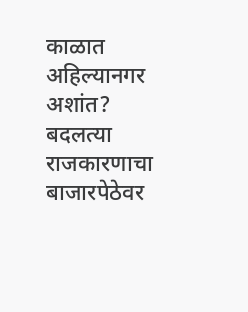काळात अहिल्यानगर अशांत? बदलत्या राजकारणाचा बाजारपेठेवर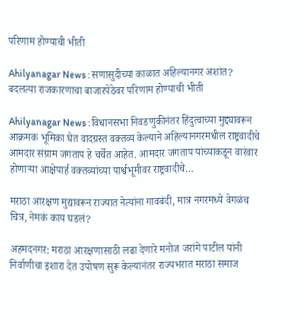परिणाम होण्याची भीती

Ahilyanagar News : सणासुदीच्या काळात अहिल्यानगर अशांत? बदलत्या राजकारणाचा बाजारपेठेवर परिणाम होण्याची भीती

Ahilyanagar News : विधानसभा निवडणुकीनंतर हिंदुत्वाच्या मुद्द्यावरून आक्रमक भूमिका घेत वादग्रस्त वक्तव्य केल्याने अहिल्यानगरमधील राष्ट्रवादीचे आमदार संग्राम जगताप हे चर्चेत आहेत. आमदार जगताप यांच्याकडून वारंवार होणाऱ्या आक्षेपार्ह वक्तव्यांच्या पार्श्वभूमीवर राष्ट्रवादीचे…

मराठा आरक्षण मुद्यावरून राज्यात नेत्यांना गावबंदी, मात्र नगरमध्ये वेगळंच चित्र, नेमकं काय घडलं?

अहमदनगर: मराठा आरक्षणासाठी लढा देणारे मनोज जरांगे पाटील यांनी निर्वाणीचा इशारा देत उपोषण सुरू केल्यानंतर राज्यभरात मराठा समाज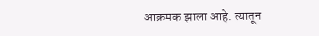आक्रमक झाला आहे. त्यातून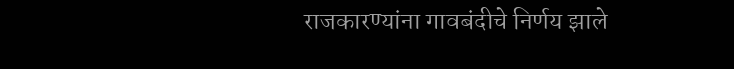राजकारण्यांना गावबंदीचे निर्णय झाले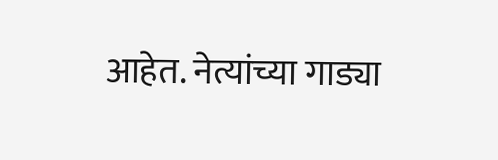आहेत. नेत्यांच्या गाड्या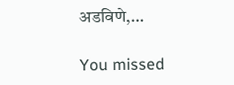अडविणे,…

You missed